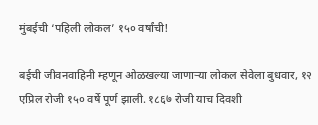मुंबईची ‘पहिली लोकल’ १५० वर्षांची!

बईची जीवनवाहिनी म्हणून ओळखल्या जाणाऱ्या लोकल सेवेला बुधवार, १२ एप्रिल रोजी १५० वर्षे पूर्ण झाली. १८६७ रोजी याच दिवशी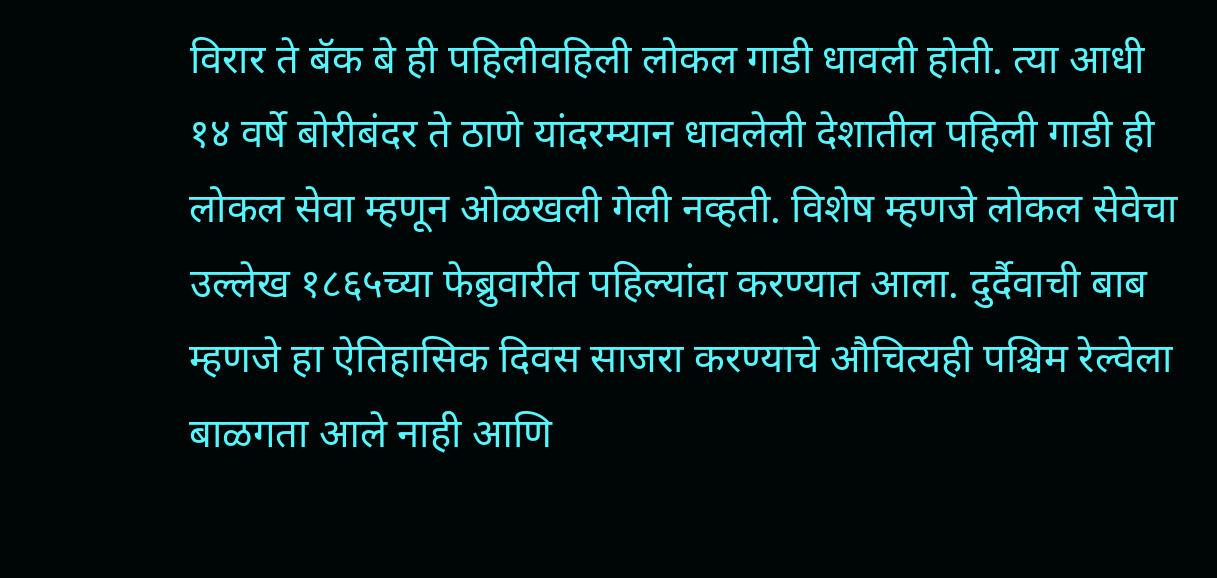विरार ते बॅक बे ही पहिलीवहिली लोकल गाडी धावली होती. त्या आधी १४ वर्षे बोरीबंदर ते ठाणे यांदरम्यान धावलेली देशातील पहिली गाडी ही लोकल सेवा म्हणून ओळखली गेली नव्हती. विशेष म्हणजे लोकल सेवेचा उल्लेख १८६५च्या फेब्रुवारीत पहिल्यांदा करण्यात आला. दुर्दैवाची बाब म्हणजे हा ऐतिहासिक दिवस साजरा करण्याचे औचित्यही पश्चिम रेल्वेला बाळगता आले नाही आणि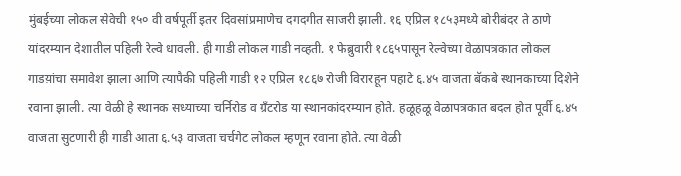मुंबईच्या लोकल सेवेची १५० वी वर्षपूर्ती इतर दिवसांप्रमाणेच दगदगीत साजरी झाली. १६ एप्रिल १८५३मध्ये बोरीबंदर ते ठाणे यांदरम्यान देशातील पहिली रेल्वे धावली. ही गाडी लोकल गाडी नव्हती. १ फेब्रुवारी १८६५पासून रेल्वेच्या वेळापत्रकात लोकल गाडय़ांचा समावेश झाला आणि त्यापैकी पहिली गाडी १२ एप्रिल १८६७ रोजी विरारहून पहाटे ६.४५ वाजता बॅकबे स्थानकाच्या दिशेने रवाना झाली. त्या वेळी हे स्थानक सध्याच्या चर्निरोड व ग्रँटरोड या स्थानकांदरम्यान होते. हळूहळू वेळापत्रकात बदल होत पूर्वी ६.४५ वाजता सुटणारी ही गाडी आता ६.५३ वाजता चर्चगेट लोकल म्हणून रवाना होते. त्या वेळी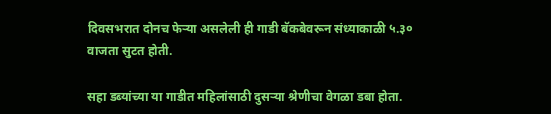दिवसभरात दोनच फेऱ्या असलेली ही गाडी बॅकबेवरून संध्याकाळी ५.३० वाजता सुटत होती.

सहा डब्यांच्या या गाडीत महिलांसाठी दुसऱ्या श्रेणीचा वेगळा डबा होता.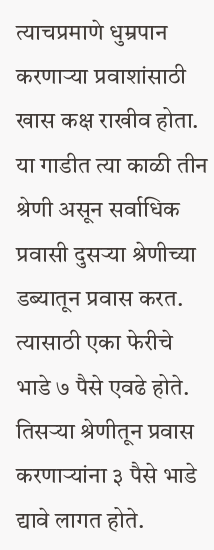त्याचप्रमाणे धुम्रपान करणाऱ्या प्रवाशांसाठी खास कक्ष राखीव होता. या गाडीत त्या काळी तीन श्रेणी असून सर्वाधिक प्रवासी दुसऱ्या श्रेणीच्या डब्यातून प्रवास करत. त्यासाठी एका फेरीचे भाडे ७ पैसे एवढे होते. तिसऱ्या श्रेणीतून प्रवास करणाऱ्यांना ३ पैसे भाडे द्यावे लागत होते.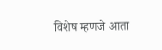विशेष म्हणजे आता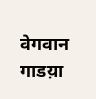वेगवान गाडय़ा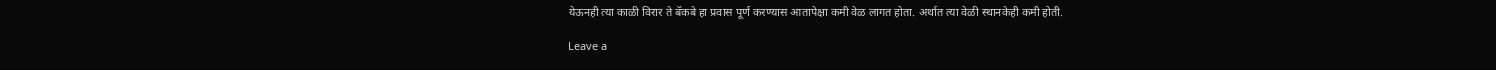येऊनही त्या काळी विरार ते बॅकबे हा प्रवास पूर्ण करण्यास आतापेक्षा कमी वेळ लागत होता. अर्थात त्या वेळी स्थानकेही कमी होती.

Leave a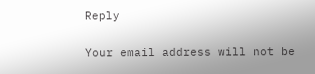Reply

Your email address will not be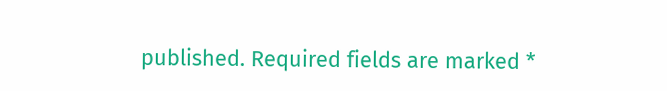published. Required fields are marked *